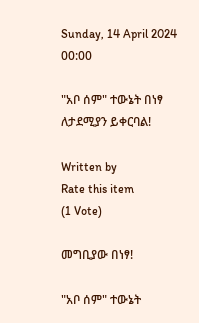Sunday, 14 April 2024 00:00

"አቦ ሰም" ተውኔት በነፃ ለታደሚያን ይቀርባል!

Written by
Rate this item
(1 Vote)

መግቢያው በነፃ!

"አቦ ሰም" ተውኔት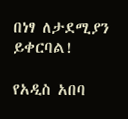በነፃ ለታደሚያን ይቀርባል!

የአዲስ አበባ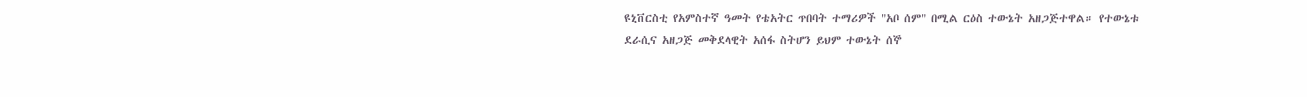ዩኒቨርስቲ የአምስተኛ ዓመት የቴአትር ጥበባት ተማሪዎች "አቦ ሰም" በሚል ርዕስ ተውኔት አዘጋጅተዋል። የተውኔቱ ደራሲና አዘጋጅ መቅደላዊት አሰፋ ስትሆን ይህም ተውኔት ሰኞ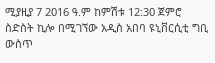ሚያዚያ 7 2016 ዓ.ም ከምሽቱ 12:30 ጀምሮ ስድስት ኪሎ በሚገኘው አዲስ አበባ ዩኒቨርሲቲ ግቢ ውስጥ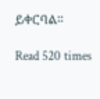ይቀርባል።

Read 520 times